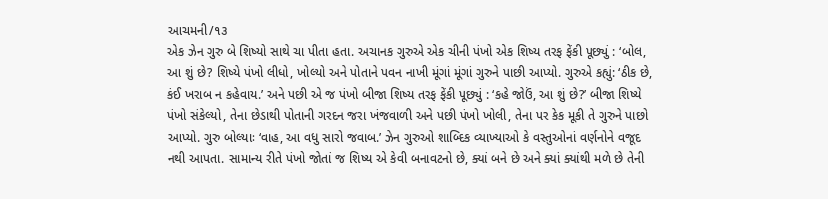આચમની/૧૩
એક ઝેન ગુરુ બે શિષ્યો સાથે ચા પીતા હતા. અચાનક ગુરુએ એક ચીની પંખો એક શિષ્ય તરફ ફેંકી પૂછ્યું : ‘બોલ, આ શું છે? શિષ્યે પંખો લીધો, ખોલ્યો અને પોતાને પવન નાખી મૂંગાં મૂંગાં ગુરુને પાછી આપ્યો. ગુરુએ કહ્યું: ‘ઠીક છે, કંઈ ખરાબ ન કહેવાય.’ અને પછી એ જ પંખો બીજા શિષ્ય તરફ ફેંકી પૂછ્યું : ‘કહે જોઉં, આ શું છે?’ બીજા શિષ્યે પંખો સંકેલ્યો, તેના છેડાથી પોતાની ગરદન જરા ખંજવાળી અને પછી પંખો ખોલી, તેના પર કેક મૂકી તે ગુરુને પાછો આપ્યો. ગુરુ બોલ્યાઃ ‘વાહ, આ વધુ સારો જવાબ.’ ઝેન ગુરુઓ શાબ્દિક વ્યાખ્યાઓ કે વસ્તુઓનાં વર્ણનોને વજૂદ નથી આપતા. સામાન્ય રીતે પંખો જોતાં જ શિષ્ય એ કેવી બનાવટનો છે, ક્યાં બને છે અને ક્યાં ક્યાંથી મળે છે તેની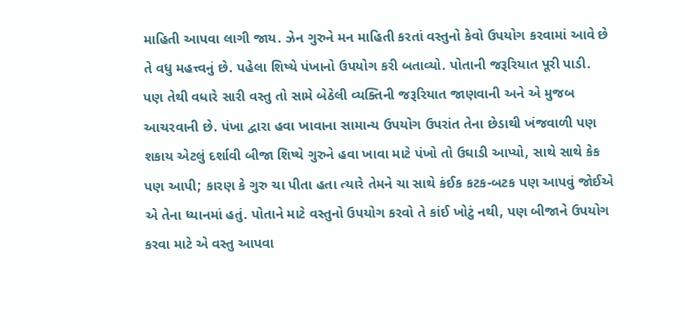માહિતી આપવા લાગી જાય. ઝેન ગુરુને મન માહિતી કરતાં વસ્તુનો કેવો ઉપયોગ કરવામાં આવે છે તે વધુ મહત્ત્વનું છે. પહેલા શિષ્યે પંખાનો ઉપયોગ કરી બતાવ્યો. પોતાની જરૂરિયાત પૂરી પાડી. પણ તેથી વધારે સારી વસ્તુ તો સામે બેઠેલી વ્યક્તિની જરૂરિયાત જાણવાની અને એ મુજબ આચરવાની છે. પંખા દ્વારા હવા ખાવાના સામાન્ય ઉપયોગ ઉપરાંત તેના છેડાથી ખંજવાળી પણ શકાય એટલું દર્શાવી બીજા શિષ્યે ગુરુને હવા ખાવા માટે પંખો તો ઉઘાડી આપ્યો, સાથે સાથે કેક પણ આપી; કારણ કે ગુરુ ચા પીતા હતા ત્યારે તેમને ચા સાથે કંઈક કટક-બટક પણ આપવું જોઈએ એ તેના ધ્યાનમાં હતું. પોતાને માટે વસ્તુનો ઉપયોગ કરવો તે કાંઈ ખોટું નથી, પણ બીજાને ઉપયોગ કરવા માટે એ વસ્તુ આપવા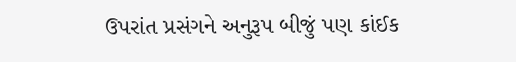ઉપરાંત પ્રસંગને અનુરૂપ બીજું પણ કાંઈક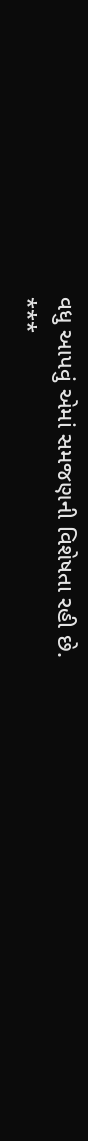વધુ આપવું એમાં સમજણની વિશેષતા રહી છે.
***